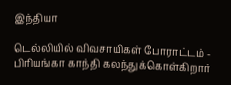இந்தியா

டெல்லியில் விவசாயிகள் போராட்டம் - பிரியங்கா காந்தி கலந்துக்கொள்கிறார்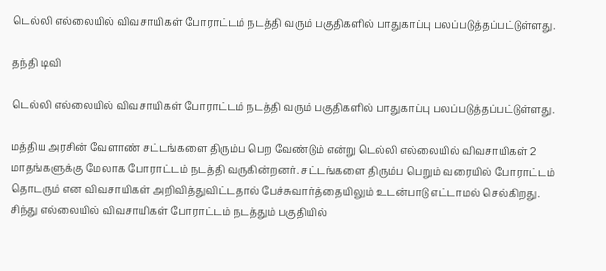டெல்லி எல்லையில் விவசாயிகள் போராட்டம் நடத்தி வரும் பகுதிகளில் பாதுகாப்பு பலப்படுத்தப்பட்டுள்ளது.

தந்தி டிவி

டெல்லி எல்லையில் விவசாயிகள் போராட்டம் நடத்தி வரும் பகுதிகளில் பாதுகாப்பு பலப்படுத்தப்பட்டுள்ளது.

மத்திய அரசின் வேளாண் சட்டங்களை திரும்ப பெற வேண்டும் என்று டெல்லி எல்லையில் விவசாயிகள் 2 மாதங்களுக்கு மேலாக போராட்டம் நடத்தி வருகின்றனர். சட்டங்களை திரும்ப பெறும் வரையில் போராட்டம் தொடரும் என விவசாயிகள் அறிவித்துவிட்டதால் பேச்சுவார்த்தையிலும் உடன்பாடு எட்டாமல் செல்கிறது. சிந்து எல்லையில் விவசாயிகள் போராட்டம் நடத்தும் பகுதியில்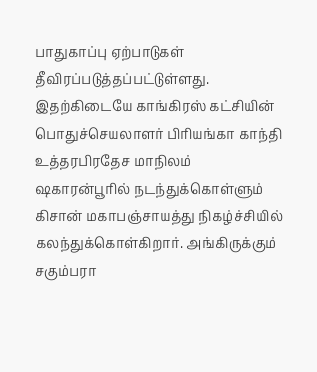பாதுகாப்பு ஏற்பாடுகள் தீவிரப்படுத்தப்பட்டுள்ளது. இதற்கிடையே காங்கிரஸ் கட்சியின் பொதுச்செயலாளர் பிரியங்கா காந்தி உத்தரபிரதேச மாநிலம் ஷகாரன்பூரில் நடந்துக்கொள்ளும் கிசான் மகாபஞ்சாயத்து நிகழ்ச்சியில் கலந்துக்கொள்கிறார். அங்கிருக்கும் சகும்பரா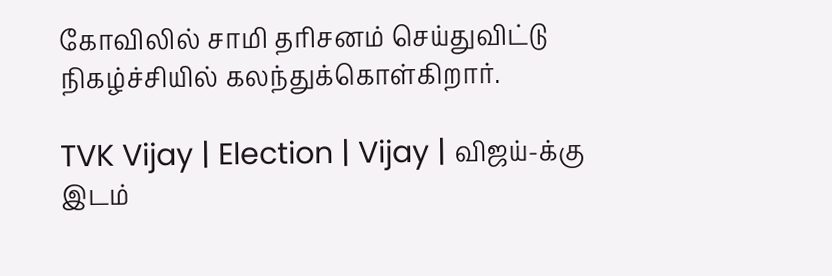கோவிலில் சாமி தரிசனம் செய்துவிட்டு நிகழ்ச்சியில் கலந்துக்கொள்கிறார்.

TVK Vijay | Election | Vijay | விஜய்-க்கு இடம்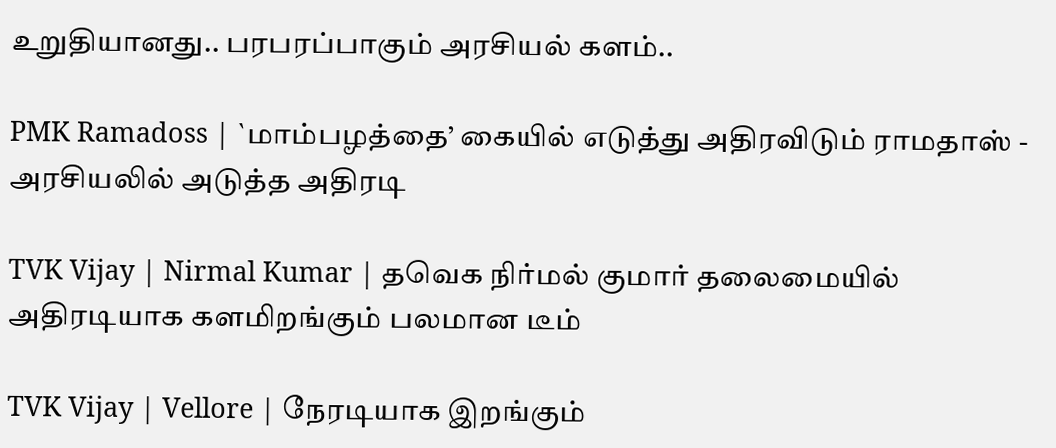உறுதியானது.. பரபரப்பாகும் அரசியல் களம்..

PMK Ramadoss | `மாம்பழத்தை’ கையில் எடுத்து அதிரவிடும் ராமதாஸ் - அரசியலில் அடுத்த அதிரடி

TVK Vijay | Nirmal Kumar | தவெக நிர்மல் குமார் தலைமையில் அதிரடியாக களமிறங்கும் பலமான டீம்

TVK Vijay | Vellore | நேரடியாக இறங்கும்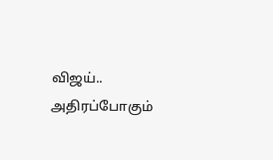விஜய்.. அதிரப்போகும்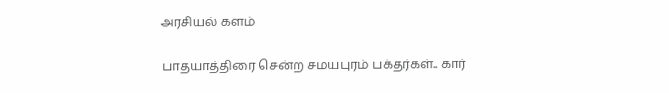அரசியல் களம்

பாதயாத்திரை சென்ற சமயபுரம் பக்தர்கள்.. கார்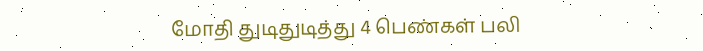மோதி துடிதுடித்து 4 பெண்கள் பலி